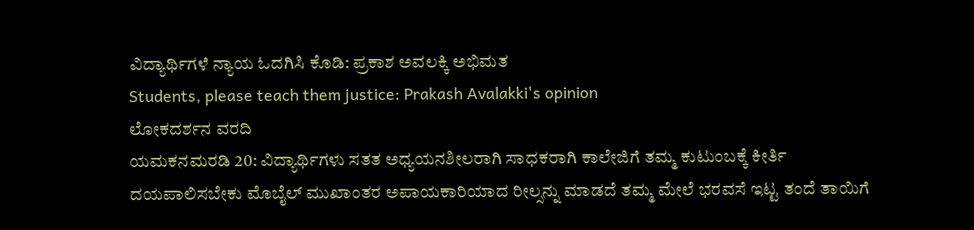ವಿದ್ಯಾರ್ಥಿಗಳೆ ನ್ಯಾಯ ಓದಗಿಸಿ ಕೊಡಿ: ಪ್ರಕಾಶ ಅವಲಕ್ಕಿ ಅಭಿಮತ
Students, please teach them justice: Prakash Avalakki's opinion
ಲೋಕದರ್ಶನ ವರದಿ
ಯಮಕನಮರಡಿ 20: ವಿದ್ಯಾರ್ಥಿಗಳು ಸತತ ಅಧ್ಯಯನಶೀಲರಾಗಿ ಸಾಧಕರಾಗಿ ಕಾಲೇಜಿಗೆ ತಮ್ಮ ಕುಟುಂಬಕ್ಕೆ ಕೀರ್ತಿ ದಯಪಾಲಿಸಬೇಕು ಮೊಬೈಲ್ ಮುಖಾಂತರ ಅಪಾಯಕಾರಿಯಾದ ರೀಲ್ಸನ್ನು ಮಾಡದೆ ತಮ್ಮ ಮೇಲೆ ಭರವಸೆ ಇಟ್ಟ ತಂದೆ ತಾಯಿಗೆ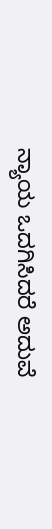ನ್ಯಾಯ ಒದಗಿಸಿದರೆ ಅದುವೆ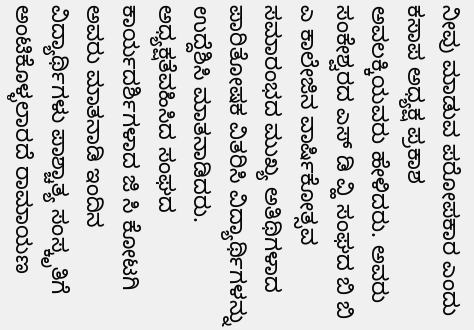ನೀವು ಮಾಡುವ ಪರೋಪಕಾರ ಎಂದು ಕಸಾಪ ಅಧ್ಯಕ್ಷ ಪ್ರಕಾಶ ಅವಲಕ್ಕಿಯವರು ಹೇಳಿದರು. ಅವರು ಸಂಕೇಶ್ವರದ ಎಸ್ ಡಿ ವ್ಹಿ ಸಂಘದ ಬಿ ಬಿ ಎ ಕಾಲೇಜಿನ ವಾರ್ಷಿಕೋತ್ಸವ ಸಮಾರಂಭದ ಮುಖ್ಯ ಅತಿಥಿಗಳಾದ ಪಾರಿತೋಷಕ ವಿತರಿಸಿ ವಿದ್ಯಾರ್ಥಿಗಳನ್ನು ಉದ್ದೆಶಿಸಿ ಮಾತನಾಡಿದರು.
ಅಧ್ಯಕ್ಷತೆವಹಿಸಿದ ಸಂಘದ ಕಾರ್ಯದರ್ಶಿಗಳಾದ ಜಿ ಸಿ ಕೋಟಗಿ ಅವರು ಮಾತನಾಡಿ ಇಂದಿನ ವಿದ್ಯಾರ್ಥಿಗಳು ಪಾಶ್ಚಾತ್ಯ ಸಂಸ್ಕೃತಿಗೆ ಅಂಟಿಕೊಳ್ಳಲಾರದೆ ರಾಮಾಯಣ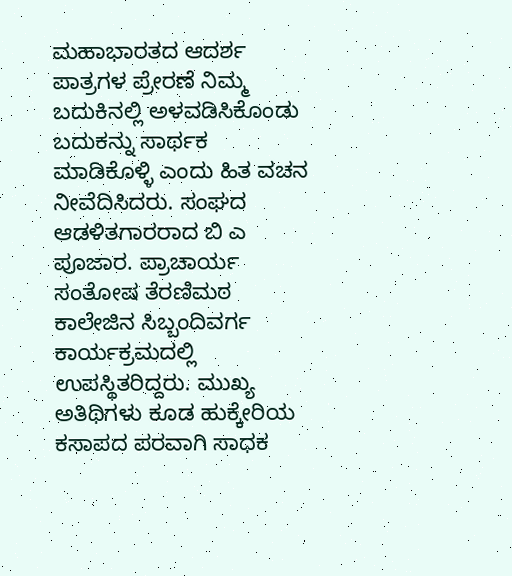ಮಹಾಭಾರತದ ಆದರ್ಶ ಪಾತ್ರಗಳ ಪ್ರೇರಣೆ ನಿಮ್ಮ ಬದುಕಿನಲ್ಲಿ ಅಳವಡಿಸಿಕೊಂಡು ಬದುಕನ್ನು ಸಾರ್ಥಕ ಮಾಡಿಕೊಳ್ಳಿ ಎಂದು ಹಿತ ವಚನ ನೀವೆದಿಸಿದರು. ಸಂಘದ ಆಡಳಿತಗಾರರಾದ ಬಿ ಎ ಪೂಜಾರ. ಪ್ರಾಚಾರ್ಯ ಸಂತೋಷ ತೆರಣಿಮಠ ಕಾಲೇಜಿನ ಸಿಬ್ಬಂದಿವರ್ಗ ಕಾರ್ಯಕ್ರಮದಲ್ಲಿ ಉಪಸ್ಥಿತರಿದ್ದರು. ಮುಖ್ಯ ಅತಿಥಿಗಳು ಕೂಡ ಹುಕ್ಕೇರಿಯ ಕಸಾಪದ ಪರವಾಗಿ ಸಾಧಕ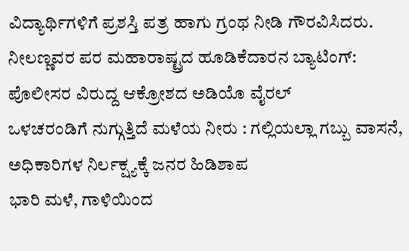ವಿದ್ಯಾರ್ಥಿಗಳಿಗೆ ಪ್ರಶಸ್ತಿ ಪತ್ರ ಹಾಗು ಗ್ರಂಥ ನೀಡಿ ಗೌರವಿಸಿದರು.
ನೀಲಣ್ಣವರ ಪರ ಮಹಾರಾಷ್ಟ್ರದ ಹೂಡಿಕೆದಾರನ ಬ್ಯಾಟಿಂಗ್: ಪೊಲೀಸರ ವಿರುದ್ದ ಆಕ್ರೋಶದ ಅಡಿಯೊ ವೈರಲ್
ಒಳಚರಂಡಿಗೆ ನುಗ್ಗುತ್ತಿದೆ ಮಳೆಯ ನೀರು : ಗಲ್ಲಿಯಲ್ಲಾ ಗಬ್ಬು ವಾಸನೆ, ಅಧಿಕಾರಿಗಳ ನಿರ್ಲಕ್ಷ್ಯಕ್ಕೆ ಜನರ ಹಿಡಿಶಾಪ
ಭಾರಿ ಮಳೆ, ಗಾಳಿಯಿಂದ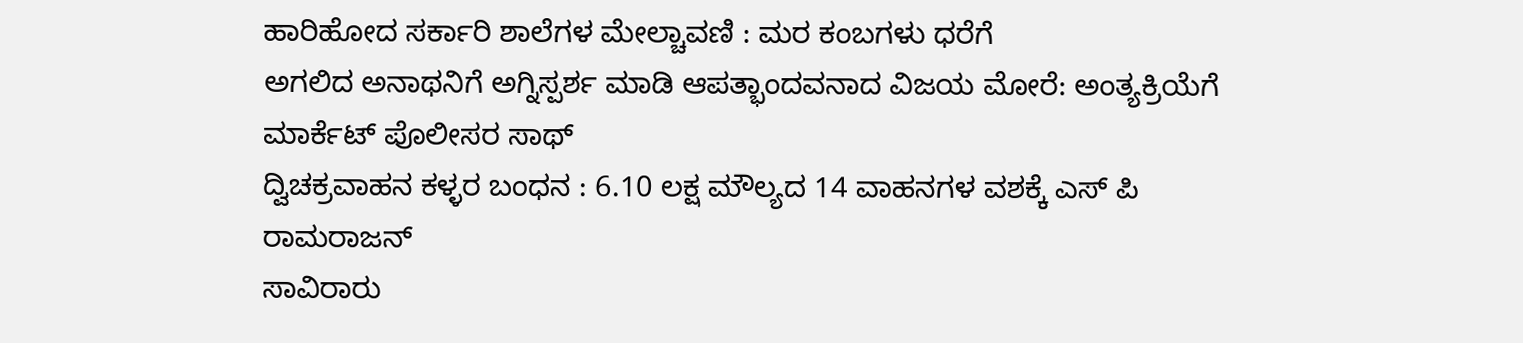ಹಾರಿಹೋದ ಸರ್ಕಾರಿ ಶಾಲೆಗಳ ಮೇಲ್ಚಾವಣಿ : ಮರ ಕಂಬಗಳು ಧರೆಗೆ
ಅಗಲಿದ ಅನಾಥನಿಗೆ ಅಗ್ನಿಸ್ಪರ್ಶ ಮಾಡಿ ಆಪತ್ಭಾಂದವನಾದ ವಿಜಯ ಮೋರೆ: ಅಂತ್ಯಕ್ರಿಯೆಗೆ ಮಾರ್ಕೆಟ್ ಪೊಲೀಸರ ಸಾಥ್
ದ್ವಿಚಕ್ರವಾಹನ ಕಳ್ಳರ ಬಂಧನ : 6.10 ಲಕ್ಷ ಮೌಲ್ಯದ 14 ವಾಹನಗಳ ವಶಕ್ಕೆ ಎಸ್ ಪಿ ರಾಮರಾಜನ್
ಸಾವಿರಾರು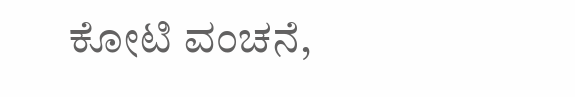ಕೋಟಿ ವಂಚನೆ,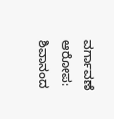ವರ್ಗಾವಣೆ ಆರೋಪ: ಶಿವಾನಂದ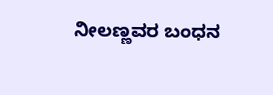ನೀಲಣ್ಣವರ ಬಂಧನ